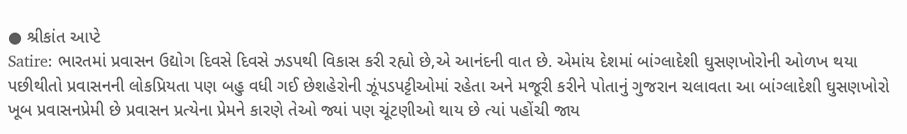● શ્રીકાંત આપ્ટે
Satire: ભારતમાં પ્રવાસન ઉદ્યોગ દિવસે દિવસે ઝડપથી વિકાસ કરી રહ્યો છે,એ આનંદની વાત છે. એમાંય દેશમાં બાંગ્લાદેશી ઘુસણખોરોની ઓળખ થયા પછીથીતો પ્રવાસનની લોકપ્રિયતા પણ બહુ વધી ગઈ છેશહેરોની ઝૂંપડપટ્ટીઓમાં રહેતા અને મજૂરી કરીને પોતાનું ગુજરાન ચલાવતા આ બાંગ્લાદેશી ઘુસણખોરો ખૂબ પ્રવાસનપ્રેમી છે પ્રવાસન પ્રત્યેના પ્રેમને કારણે તેઓ જ્યાં પણ ચૂંટણીઓ થાય છે ત્યાં પહોંચી જાય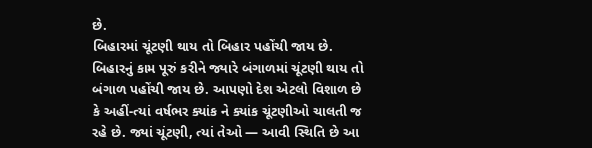છે.
બિહારમાં ચૂંટણી થાય તો બિહાર પહોંચી જાય છે. બિહારનું કામ પૂરું કરીને જ્યારે બંગાળમાં ચૂંટણી થાય તો બંગાળ પહોંચી જાય છે. આપણો દેશ એટલો વિશાળ છે કે અહીં-ત્યાં વર્ષભર ક્યાંક ને ક્યાંક ચૂંટણીઓ ચાલતી જ રહે છે. જ્યાં ચૂંટણી, ત્યાં તેઓ — આવી સ્થિતિ છે આ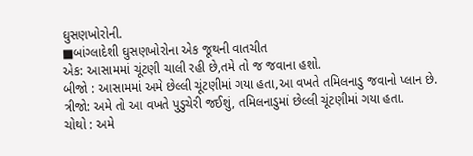ઘુસણખોરોની.
■બાંગ્લાદેશી ઘુસણખોરોના એક જૂથની વાતચીત
એક: આસામમાં ચૂંટણી ચાલી રહી છે,તમે તો જ જવાના હશો.
બીજો : આસામમાં અમે છેલ્લી ચૂંટણીમાં ગયા હતા,આ વખતે તમિલનાડુ જવાનો પ્લાન છે.
ત્રીજો: અમે તો આ વખતે પુડુચેરી જઈશું, તમિલનાડુમાં છેલ્લી ચૂંટણીમાં ગયા હતા.
ચોથો : અમે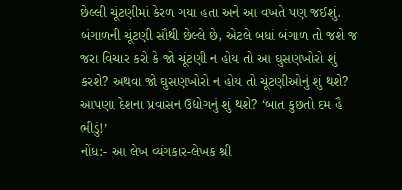છેલ્લી ચૂંટણીમાં કેરળ ગયા હતા અને આ વખતે પણ જઈશું.
બંગાળની ચૂંટણી સૌથી છેલ્લે છે, એટલે બધાં બંગાળ તો જશે જ જરા વિચાર કરો કે જો ચૂંટણી ન હોય તો આ ઘુસણખોરો શું કરશે? અથવા જો ઘુસણખોરો ન હોય તો ચૂંટણીઓનું શું થશે? આપણા દેશના પ્રવાસન ઉદ્યોગનું શું થશે? ‘બાત કુછતો દમ હૈ ભીડું!’
નોંધ:- આ લેખ વ્યંગકાર-લેખક શ્રી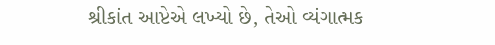શ્રીકાંત આપ્ટેએ લખ્યો છે, તેઓ વ્યંગાત્મક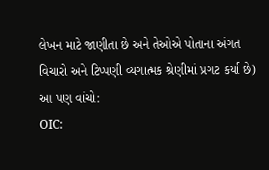લેખન માટે જાણીતા છે અને તેઓએ પોતાના અંગત વિચારો અને ટિપ્પણી વ્યગાત્મક શ્રેણીમાં પ્રગટ કર્યા છે)
આ પણ વાંચો:
OIC: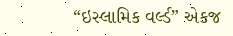“ઇસ્લામિક વર્લ્ડ” એકજ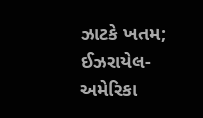ઝાટકે ખતમ; ઈઝરાયેલ-અમેરિકા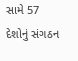સામે 57 દેશોનું સંગઠન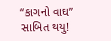“કાગનો વાઘ” સાબિત થયુ!